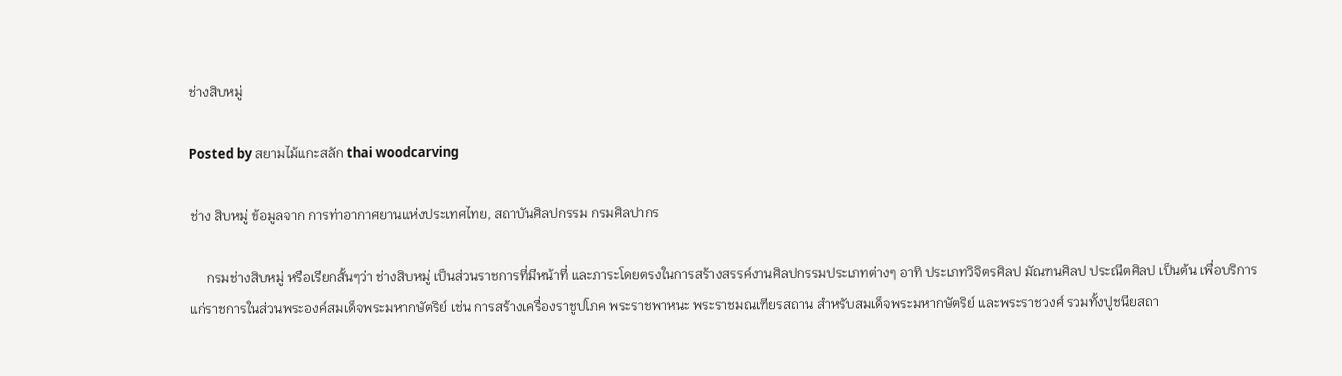ช่างสิบหมู่

Posted by สยามไม้แกะสลัก thai woodcarving

ช่าง สิบหมู่ ข้อมูลจาก การท่าอากาศยานแห่งประเทศไทย, สถาบันศิลปกรรม กรมศิลปากร

     กรมช่างสิบหมู่ หรือเรียกสั้นๆว่า ช่างสิบหมู่ เป็นส่วนราชการที่มีหน้าที่ และภาระโดยตรงในการสร้างสรรค์งานศิลปกรรมประเภทต่างๆ อาทิ ประเภทวิจิตรศิลป มัณฑนศิลป ประณีตศิลป เป็นต้น เพื่อบริการแก่ราชการในส่วนพระองค์สมเด็จพระมหากษัตริย์ เช่น การสร้างเครื่องราชูปโภค พระราชพาหนะ พระราชมณเฑียรสถาน สำหรับสมเด็จพระมหากษัตริย์ และพระราชวงศ์ รวมทั้งปูชนียสถา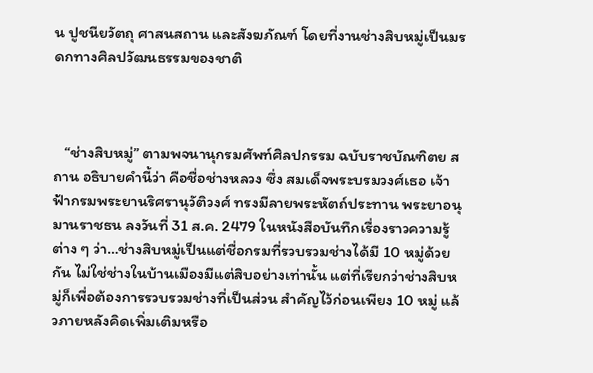น ปูชนียวัตถุ ศาสนสถาน และสังฆภัณฑ์ โดยที่งานช่างสิบหมู่เป็นมรดกทางศิลปวัฒนธรรมของชาติ



   “ช่างสิบหมู่” ตามพจนานุกรมศัพท์ศิลปกรรม ฉบับราชบัณฑิตย สถาน อธิบายคำนี้ว่า คือชื่อช่างหลวง ซึ่ง สมเด็จพระบรมวงศ์เธอ เจ้าฟ้ากรมพระยานริศรานุวัติวงศ์ ทรงมีลายพระหัตถ์ประทาน พระยาอนุมานราชธน ลงวันที่ 31 ส.ค. 2479 ในหนังสือบันทึกเรื่องราวความรู้ต่าง ๆ ว่า…ช่างสิบหมู่เป็นแต่ชื่อกรมที่รวบรวมช่างได้มี 10 หมู่ด้วยกัน ไม่ใช่ช่างในบ้านเมืองมีแต่สิบอย่างเท่านั้น แต่ที่เรียกว่าช่างสิบหมู่ก็เพื่อต้องการรวบรวมช่างที่เป็นส่วน สำคัญไว้ก่อนเพียง 10 หมู่ แล้วภายหลังคิดเพิ่มเติมหรือ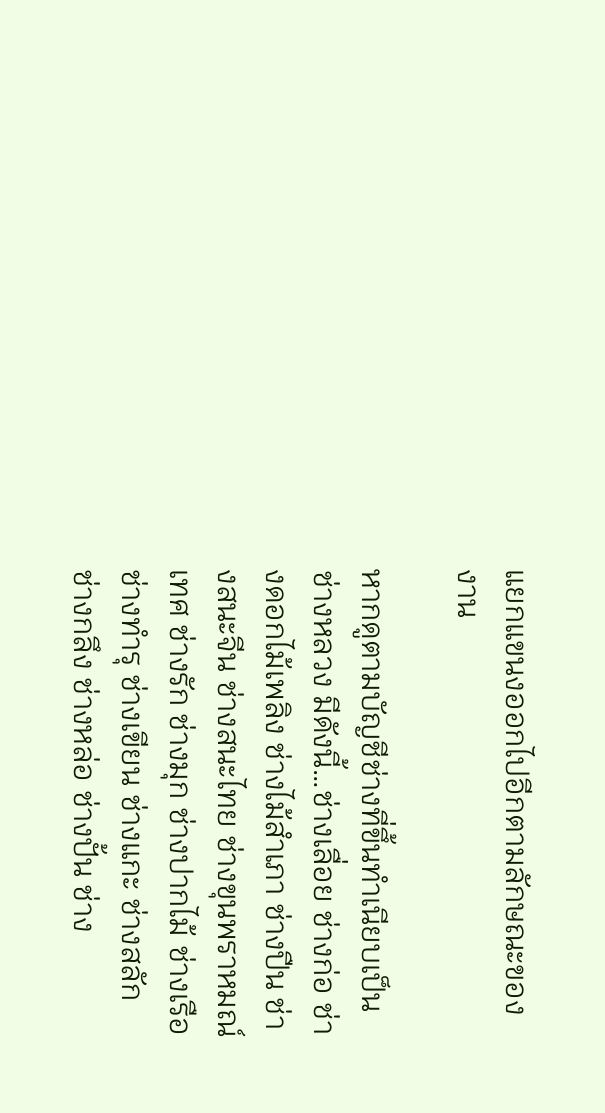แยกแขนงออกไปอีกตามลักษณะของงาน

หากดูตามบัญชีช่างที่ขึ้นทำเนียบเป็นช่างหลวง มีดังนี้…ช่างเลื่อย ช่างก่อ ช่างดอกไม้เพลิง ช่างไม้สำเภา ช่างปืน ช่างสนะจีน ช่างสนะไทย ช่างขุนพราหมณ์เทศ ช่างรัก ช่างมุก ช่างปากไม้ ช่างเรือ ช่างทำรุ ช่างเขียน ช่างแกะ ช่างสลัก ช่างกลึง ช่างหล่อ ช่างปั้น ช่าง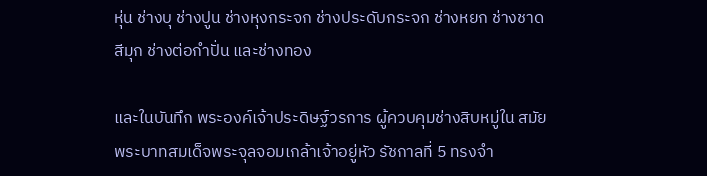หุ่น ช่างบุ ช่างปูน ช่างหุงกระจก ช่างประดับกระจก ช่างหยก ช่างชาดสีมุก ช่างต่อกำปั่น และช่างทอง

และในบันทึก พระองค์เจ้าประดิษฐ์วรการ ผู้ควบคุมช่างสิบหมู่ใน สมัย พระบาทสมเด็จพระจุลจอมเกล้าเจ้าอยู่หัว รัชกาลที่ 5 ทรงจำ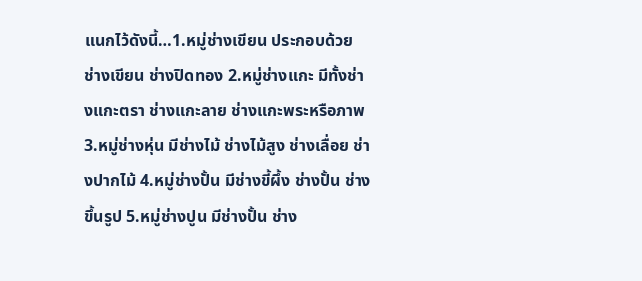แนกไว้ดังนี้…1.หมู่ช่างเขียน ประกอบด้วย ช่างเขียน ช่างปิดทอง 2.หมู่ช่างแกะ มีทั้งช่างแกะตรา ช่างแกะลาย ช่างแกะพระหรือภาพ 3.หมู่ช่างหุ่น มีช่างไม้ ช่างไม้สูง ช่างเลื่อย ช่างปากไม้ 4.หมู่ช่างปั้น มีช่างขี้ผึ้ง ช่างปั้น ช่างขึ้นรูป 5.หมู่ช่างปูน มีช่างปั้น ช่าง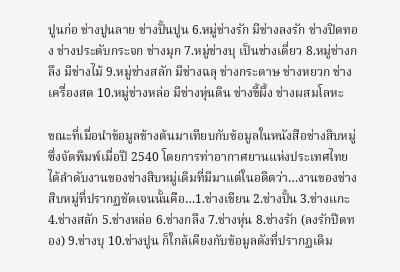ปูนก่อ ช่างปูนลาย ช่างปั้นปูน 6.หมู่ช่างรัก มีช่างลงรัก ช่างปิดทอง ช่างประดับกระจก ช่างมุก 7.หมู่ช่างบุ เป็นช่างเดี่ยว 8.หมู่ช่างกลึง มีช่างไม้ 9.หมู่ช่างสลัก มีช่างฉลุ ช่างกระดาษ ช่างหยวก ช่างเครื่องสด 10.หมู่ช่างหล่อ มีช่างหุ่นดิน ช่างขี้ผึ้ง ช่างผสมโลหะ

ขณะที่เมื่อนำข้อมูลข้างต้นมาเทียบกับข้อมูลในหนังสือช่างสิบหมู่ ซึ่งจัดพิมพ์เมื่อปี 2540 โดยการท่าอากาศยานแห่งประเทศไทย ได้ลำดับงานของช่างสิบหมู่เดิมที่มีมาแต่ในอดีตว่า…งานของช่างสิบหมู่ที่ปรากฏชัดเจนนั้นคือ…1.ช่างเขียน 2.ช่างปั้น 3.ช่างแกะ 4.ช่างสลัก 5.ช่างหล่อ 6.ช่างกลึง 7.ช่างหุ่น 8.ช่างรัก (ลงรักปิดทอง) 9.ช่างบุ 10.ช่างปูน ก็ใกล้เคียงกับข้อมูลดังที่ปรากฏเดิม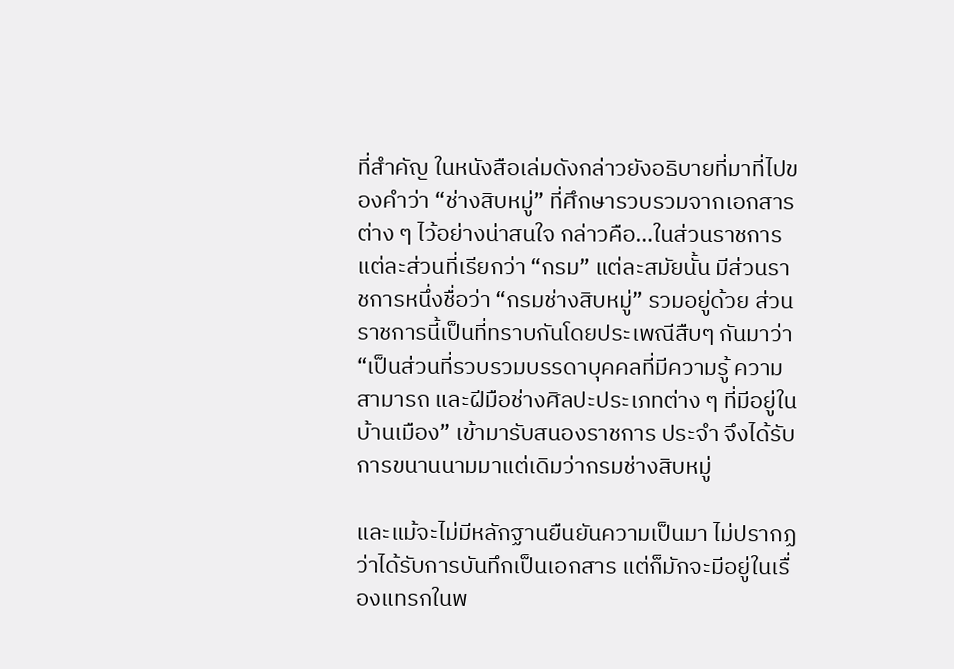ที่สำคัญ ในหนังสือเล่มดังกล่าวยังอธิบายที่มาที่ไปของคำว่า “ช่างสิบหมู่” ที่ศึกษารวบรวมจากเอกสารต่าง ๆ ไว้อย่างน่าสนใจ กล่าวคือ…ในส่วนราชการแต่ละส่วนที่เรียกว่า “กรม” แต่ละสมัยนั้น มีส่วนราชการหนึ่งชื่อว่า “กรมช่างสิบหมู่” รวมอยู่ด้วย ส่วนราชการนี้เป็นที่ทราบกันโดยประเพณีสืบๆ กันมาว่า “เป็นส่วนที่รวบรวมบรรดาบุคคลที่มีความรู้ ความสามารถ และฝีมือช่างศิลปะประเภทต่าง ๆ ที่มีอยู่ในบ้านเมือง” เข้ามารับสนองราชการ ประจำ จึงได้รับการขนานนามมาแต่เดิมว่ากรมช่างสิบหมู่

และแม้จะไม่มีหลักฐานยืนยันความเป็นมา ไม่ปรากฏว่าได้รับการบันทึกเป็นเอกสาร แต่ก็มักจะมีอยู่ในเรื่องแทรกในพ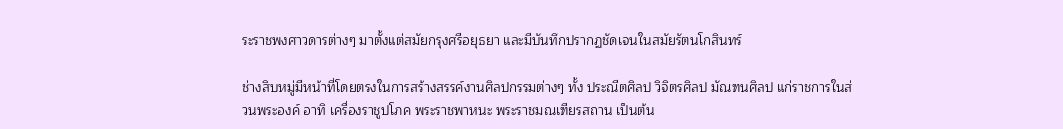ระราชพงศาวดารต่างๆ มาตั้งแต่สมัยกรุงศรีอยุธยา และมีบันทึกปรากฏชัดเจนในสมัยรัตนโกสินทร์

ช่างสิบหมู่มีหน้าที่โดยตรงในการสร้างสรรค์งานศิลปกรรมต่างๆ ทั้ง ประณีตศิลป วิจิตรศิลป มัณฑนศิลป แก่ราชการในส่วนพระองค์ อาทิ เครื่องราชูปโภค พระราชพาหนะ พระราชมณเฑียรสถาน เป็นต้น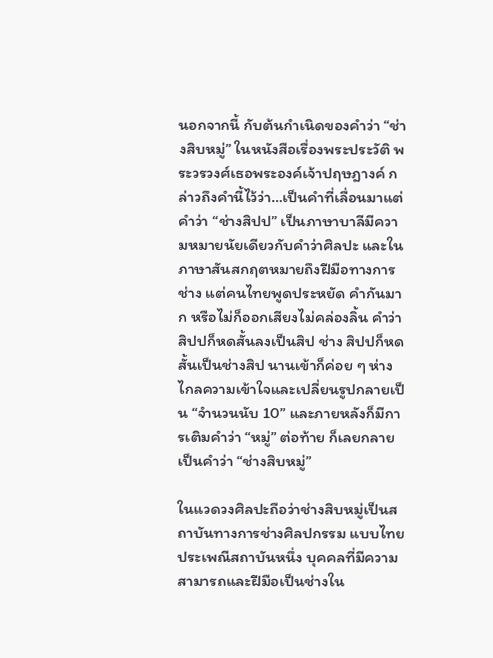นอกจากนี้ กับต้นกำเนิดของคำว่า “ช่างสิบหมู่” ในหนังสือเรื่องพระประวัติ พระวรวงศ์เธอพระองค์เจ้าปฤษฎางค์ กล่าวถึงคำนี้ไว้ว่า…เป็นคำที่เลื่อนมาแต่คำว่า “ช่างสิปป” เป็นภาษาบาลีมีความหมายนัยเดียวกับคำว่าศิลปะ และในภาษาสันสกฤตหมายถึงฝีมือทางการช่าง แต่คนไทยพูดประหยัด คำกันมาก หรือไม่ก็ออกเสียงไม่คล่องลิ้น คำว่าสิปปก็หดสั้นลงเป็นสิป ช่าง สิปปก็หดสั้นเป็นช่างสิป นานเข้าก็ค่อย ๆ ห่างไกลความเข้าใจและเปลี่ยนรูปกลายเป็น “จำนวนนับ 10” และภายหลังก็มีการเติมคำว่า “หมู่” ต่อท้าย ก็เลยกลายเป็นคำว่า “ช่างสิบหมู่”

ในแวดวงศิลปะถือว่าช่างสิบหมู่เป็นสถาบันทางการช่างศิลปกรรม แบบไทยประเพณีสถาบันหนึ่ง บุคคลที่มีความสามารถและฝีมือเป็นช่างใน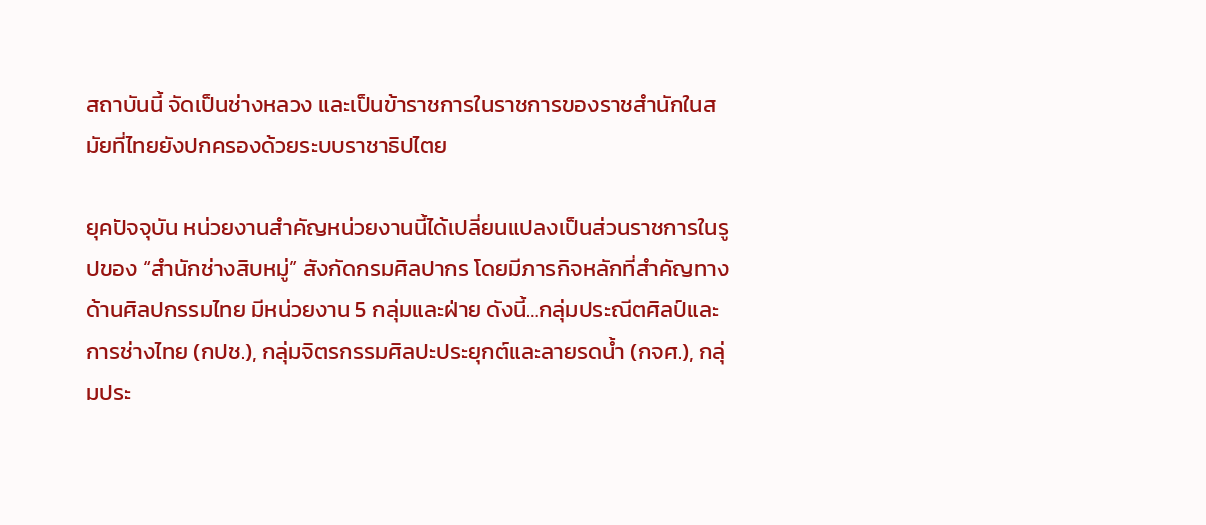สถาบันนี้ จัดเป็นช่างหลวง และเป็นข้าราชการในราชการของราชสำนักในสมัยที่ไทยยังปกครองด้วยระบบราชาธิปไตย

ยุคปัจจุบัน หน่วยงานสำคัญหน่วยงานนี้ได้เปลี่ยนแปลงเป็นส่วนราชการในรูปของ “สำนักช่างสิบหมู่” สังกัดกรมศิลปากร โดยมีภารกิจหลักที่สำคัญทางด้านศิลปกรรมไทย มีหน่วยงาน 5 กลุ่มและฝ่าย ดังนี้…กลุ่มประณีตศิลป์และการช่างไทย (กปช.), กลุ่มจิตรกรรมศิลปะประยุกต์และลายรดน้ำ (กจศ.), กลุ่มประ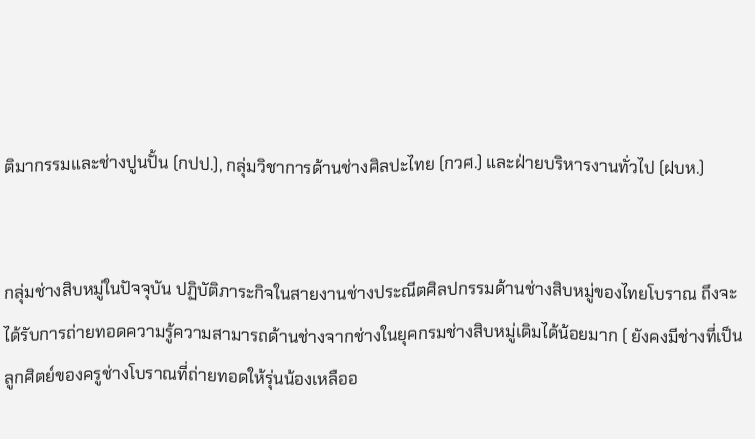ติมากรรมและช่างปูนปั้น (กปป.), กลุ่มวิชาการด้านช่างศิลปะไทย (กวศ.) และฝ่ายบริหารงานทั่วไป (ฝบห.)


กลุ่มช่างสิบหมู่ในปัจจุบัน ปฏิบัติภาระกิจในสายงานช่างประณีตศิลปกรรมด้านช่างสิบหมู่ของไทยโบราณ ถึงจะได้รับการถ่ายทอดความรู้ความสามารถด้านช่างจากช่างในยุคกรมช่างสิบหมู่เดิมได้น้อยมาก ( ยังคงมีช่างที่เป็นลูกศิตย์ของครูช่างโบราณที่ถ่ายทอดให้รุ่นน้องเหลืออ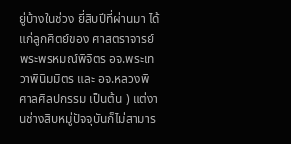ยู่บ้างในช่วง ยี่สิบปีที่ผ่านมา ได้แก่ลูกศิตย์ของ ศาสตราจารย์ พระพรหมณ์พิจิตร อจ.พระเทวาพินิมมิตร และ อจ.หลวงพิศาลศิลปกรรม เป็นต้น ) แต่งานช่างสิบหมู่ปัจจุบันก็ไม่สามาร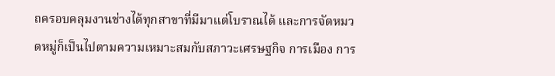ถครอบคลุมงานช่างได้ทุกสาขาที่มีมาแต่โบราณได้ และการจัดหมวดหมู่ก็เป็นไปตามความเหมาะสมกับสภาวะเศรษฐกิจ การเมือง การ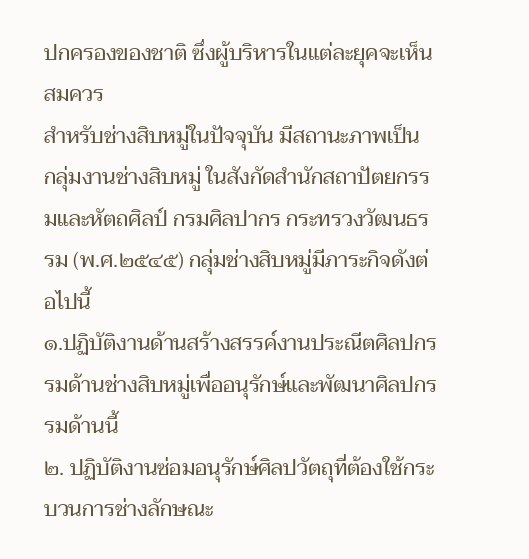ปกครองของชาติ ซึ่งผู้บริหารในแต่ละยุคจะเห็นสมควร
สำหรับช่างสิบหมู่ในปัจจุบัน มีสถานะภาพเป็น กลุ่มงานช่างสิบหมู่ ในสังกัดสำนักสถาปัตยกรรมและหัตถศิลป์ กรมศิลปากร กระทรวงวัฒนธรรม (พ.ศ.๒๕๔๕) กลุ่มช่างสิบหมู่มีภาระกิจดังต่อไปนี้
๑.ปฏิบัติงานด้านสร้างสรรค์งานประณีตศิลปกรรมด้านช่างสิบหมู่เพื่ออนุรักษ์และพัฒนาศิลปกรรมด้านนี้
๒. ปฏิบัติงานซ่อมอนุรักษ์ศิลปวัตถุที่ต้องใช้กระบวนการช่างลักษณะ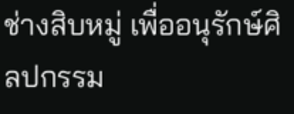ช่างสิบหมู่ เพื่ออนุรักษ์ศิลปกรรม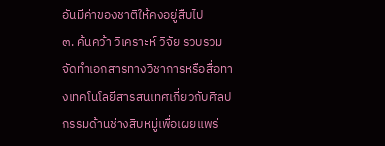อันมีค่าของชาติให้คงอยู่สืบไป
๓. ค้นคว้า วิเคราะห์ วิจัย รวบรวม จัดทำเอกสารทางวิชาการหรือสื่อทางเทคโนโลยีสารสนเทศเกี่ยวกับศิลปกรรมด้านช่างสิบหมู่เพื่อเผยแพร่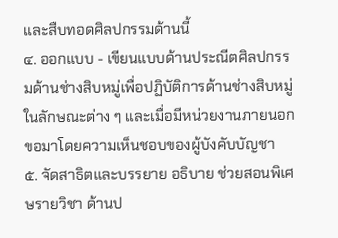และสืบทอดศิลปกรรมด้านนี้
๔. ออกแบบ - เขียนแบบด้านประณีตศิลปกรรมด้านช่างสิบหมู่เพื่อปฏิบัติการด้านช่างสิบหมู่ในลักษณะต่าง ๆ และเมื่อมีหน่วยงานภายนอกขอมาโดยความเห็นชอบของผู้บังคับบัญชา
๕. จัดสาธิตและบรรยาย อธิบาย ช่วยสอนพิเศษรายวิชา ด้านป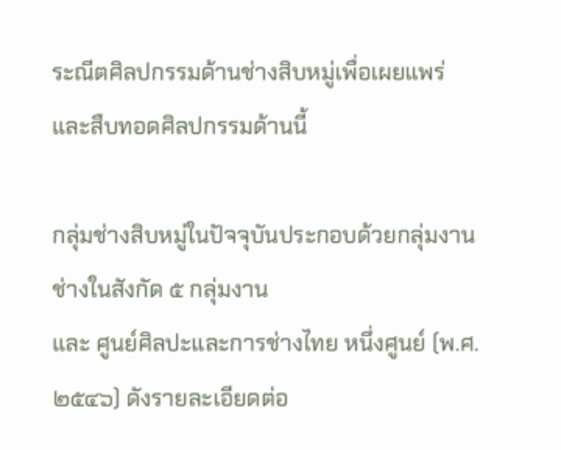ระณีตศิลปกรรมด้านช่างสิบหมู่เพื่อเผยแพร่และสืบทอดศิลปกรรมด้านนี้

กลุ่มช่างสิบหมู่ในปัจจุบันประกอบด้วยกลุ่มงานช่างในสังกัด ๕ กลุ่มงาน
และ ศูนย์ศิลปะและการช่างไทย หนึ่งศูนย์ (พ.ศ. ๒๕๔๖) ดังรายละเอียดต่อ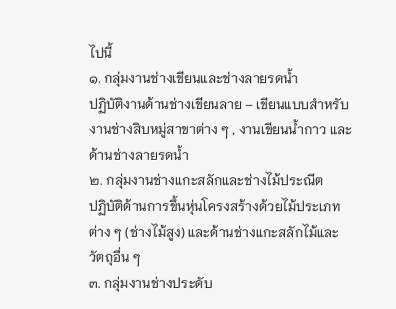ไปนี้
๑. กลุ่มงานช่างเขียนและช่างลายรดน้ำ
ปฏิบัติงานด้านช่างเขียนลาย – เขียนแบบสำหรับงานช่างสิบหมู่สาขาต่าง ๆ , งานเขียนน้ำกาว และด้านช่างลายรดน้ำ
๒. กลุ่มงานช่างแกะสลักและช่างไม้ประณีต
ปฏิบัติด้านการขึ้นหุ่นโครงสร้างด้วยไม้ประเภทต่าง ๆ (ช่างไม้สูง) และด้านช่างแกะสลักไม้และวัตถุอื่น ๆ
๓. กลุ่มงานช่างประดับ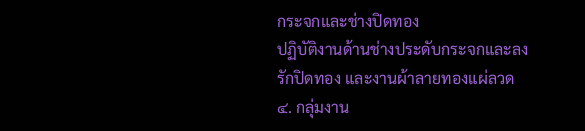กระจกและช่างปิดทอง
ปฏิบัติงานด้านช่างประดับกระจกและลงรักปิดทอง และงานผ้าลายทองแผ่ลวด
๔. กลุ่มงาน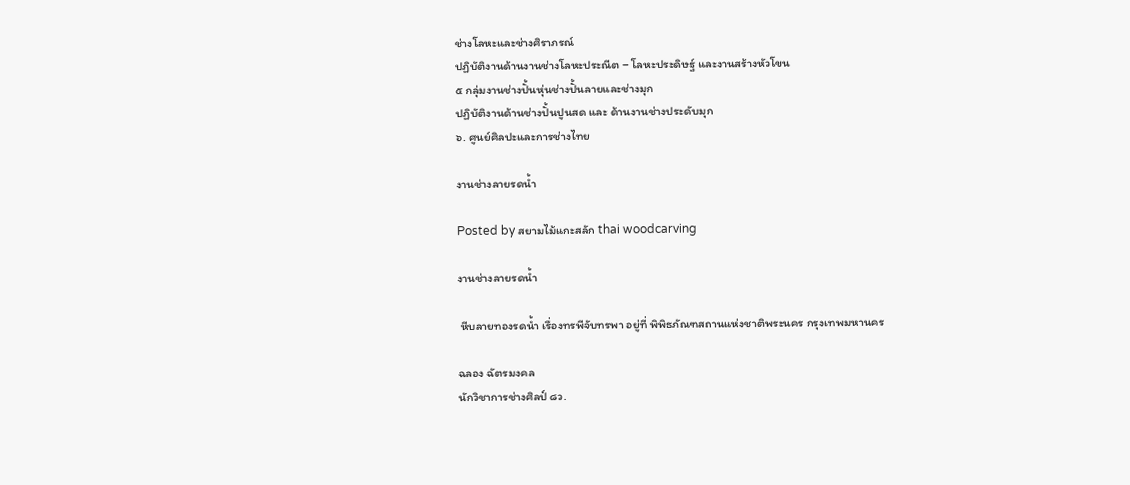ช่างโลหะและช่างศิราภรณ์
ปฏิบัติงานด้านงานช่างโลหะประณีต – โลหะประดิษฐ์ และงานสร้างหัวโขน
๕ กลุ่มงานช่างปั้นหุ่นช่างปั้นลายและช่างมุก
ปฏิบัติงานด้านช่างปั้นปูนสด และ ด้านงานช่างประดับมุก
๖. ศูนย์ศิลปะและการช่างไทย

งานช่างลายรดน้ำ

Posted by สยามไม้แกะสลัก thai woodcarving

งานช่างลายรดน้ำ

 หีบลายทองรดน้ำ เรื่องทรพีจับทรพา อยู่ที่ พิพิธภัณฑสถานแห่งชาติพระนคร กรุงเทพมหานคร

ฉลอง ฉัตรมงคล
นักวิชาการช่างศิลป์ ๘ว.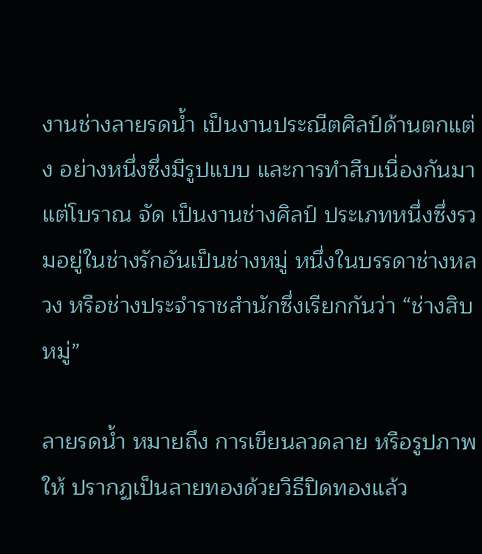งานช่างลายรดน้ำ เป็นงานประณีตศิลป์ด้านตกแต่ง อย่างหนึ่งซึ่งมีรูปแบบ และการทำสืบเนื่องกันมาแต่โบราณ จัด เป็นงานช่างศิลป์ ประเภทหนึ่งซึ่งรวมอยู่ในช่างรักอันเป็นช่างหมู่ หนึ่งในบรรดาช่างหลวง หรือช่างประจำราชสำนักซึ่งเรียกกันว่า “ช่างสิบหมู่”

ลายรดน้ำ หมายถึง การเขียนลวดลาย หรือรูปภาพให้ ปรากฏเป็นลายทองด้วยวิธีปิดทองแล้ว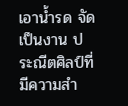เอาน้ำรด จัดเป็นงาน ประณีตศิลป์ที่มีความสำ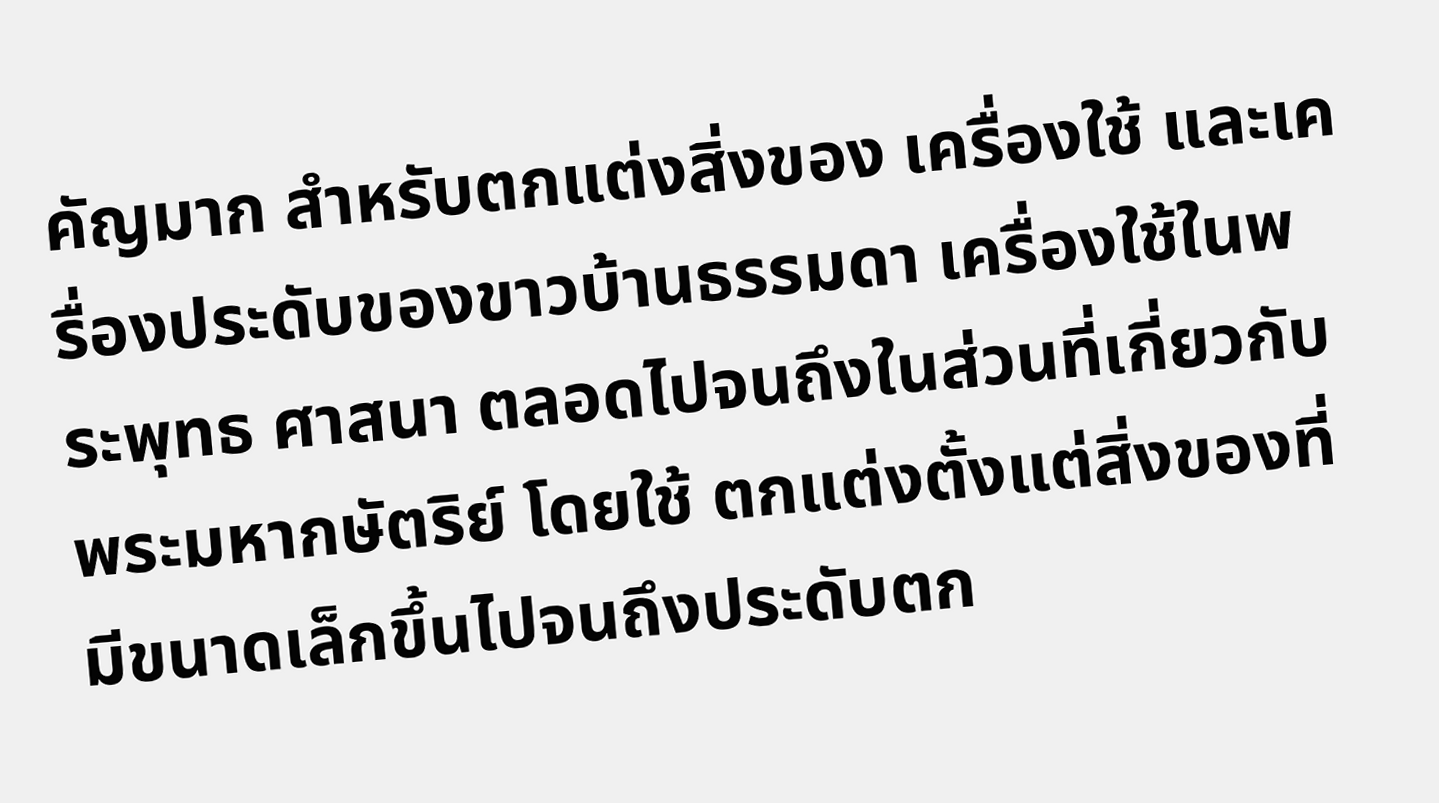คัญมาก สำหรับตกแต่งสิ่งของ เครื่องใช้ และเครื่องประดับของขาวบ้านธรรมดา เครื่องใช้ในพระพุทธ ศาสนา ตลอดไปจนถึงในส่วนที่เกี่ยวกับพระมหากษัตริย์ โดยใช้ ตกแต่งตั้งแต่สิ่งของที่มีขนาดเล็กขึ้นไปจนถึงประดับตก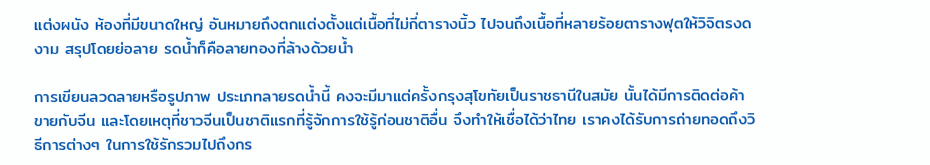แต่งผนัง ห้องที่มีขนาดใหญ่ อันหมายถึงตกแต่งตั้งแต่เนื้อที่ไม่กี่ตารางนิ้ว ไปจนถึงเนื้อที่หลายร้อยตารางฟุตให้วิจิตรงดงาม สรุปโดยย่อลาย รดน้ำก็คือลายทองที่ล้างด้วยน้ำ

การเขียนลวดลายหรือรูปภาพ ประเภทลายรดน้ำนี้ คงจะมีมาแต่ครั้งกรุงสุโขทัยเป็นราชธานีในสมัย นั้นได้มีการติดต่อค้าขายกับจีน และโดยเหตุที่ชาวจีนเป็นชาติแรกที่รู้จักการใช้รู้ก่อนชาติอื่น จึงทำให้เชื่อได้ว่าไทย เราคงได้รับการถ่ายทอดถึงวิธีการต่างๆ ในการใช้รักรวมไปถึงกร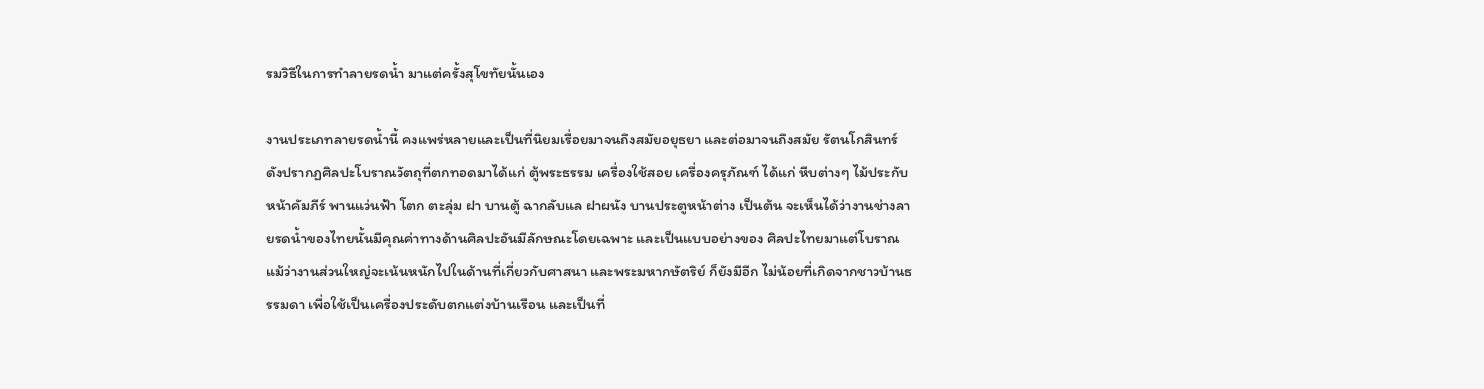รมวิธีในการทำลายรดน้ำ มาแต่ครั้งสุโขทัยนั้นเอง

งานประเภทลายรดน้ำนี้ คงแพร่หลายและเป็นที่นิยมเรื่อยมาจนถึงสมัยอยุธยา และต่อมาจนถึงสมัย รัตนโกสินทร์ ดังปรากฏศิลปะโบราณวัตถุที่ตกทอดมาได้แก่ ตู้พระธรรม เครื่องใช้สอย เครื่องครุภัณฑ์ ได้แก่ หีบต่างๆ ไม้ประกับหน้าคัมภีร์ พานแว่นฟ้า โตก ตะลุ่ม ฝา บานตู้ ฉากลับแล ฝาผนัง บานประตูหน้าต่าง เป็นต้น จะเห็นได้ว่างานช่างลายรดน้ำของไทยนั้นมีคุณค่าทางด้านศิลปะอันมีลักษณะโดยเฉพาะ และเป็นแบบอย่างของ ศิลปะไทยมาแต่โบราณ แม้ว่างานส่วนใหญ่จะเน้นหนักไปในด้านที่เกี่ยวกับศาสนา และพระมหากษัตริย์ ก็ยังมีอีก ไม่น้อยที่เกิดจากชาวบ้านธรรมดา เพื่อใช้เป็นเครื่องประดับตกแต่งบ้านเรือน และเป็นที่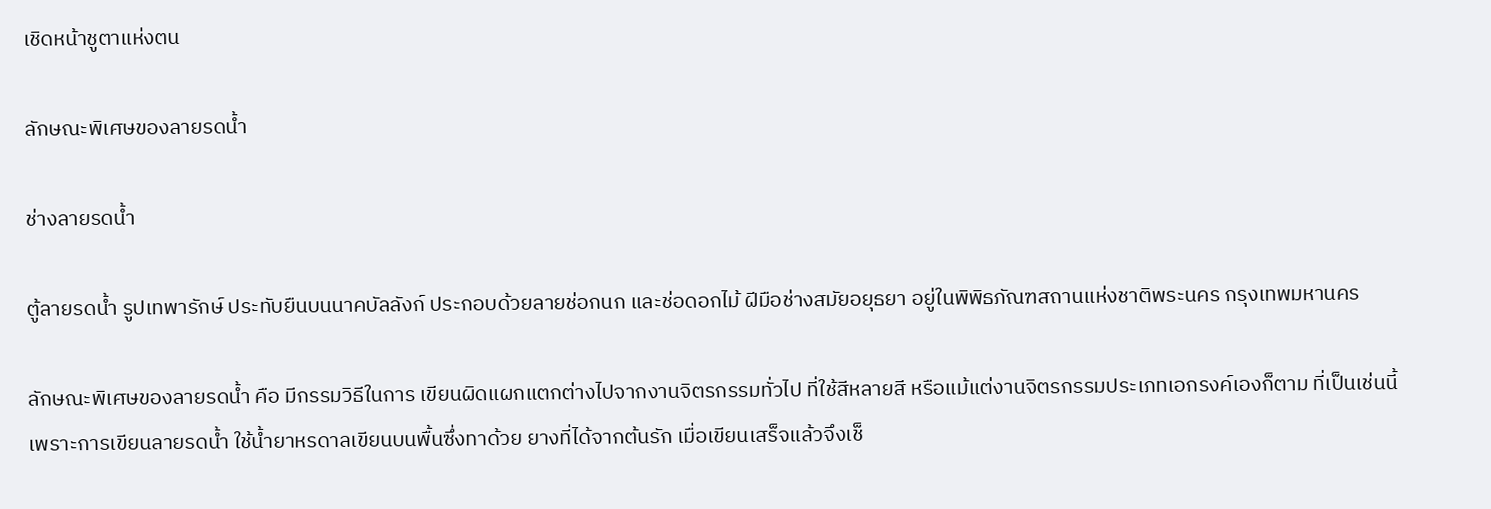เชิดหน้าชูตาแห่งตน

ลักษณะพิเศษของลายรดน้ำ

ช่างลายรดน้ำ

ตู้ลายรดน้ำ รูปเทพารักษ์ ประทับยืนบนนาคบัลลังก์ ประกอบด้วยลายช่อกนก และช่อดอกไม้ ฝีมือช่างสมัยอยุธยา อยู่ในพิพิธภัณฑสถานแห่งชาติพระนคร กรุงเทพมหานคร

ลักษณะพิเศษของลายรดน้ำ คือ มีกรรมวิธีในการ เขียนผิดแผกแตกต่างไปจากงานจิตรกรรมทั่วไป ที่ใช้สีหลายสี หรือแม้แต่งานจิตรกรรมประเภทเอกรงค์เองก็ตาม ที่เป็นเช่นนี้ เพราะการเขียนลายรดน้ำ ใช้น้ำยาหรดาลเขียนบนพื้นซึ่งทาด้วย ยางที่ได้จากต้นรัก เมื่อเขียนเสร็จแล้วจึงเช็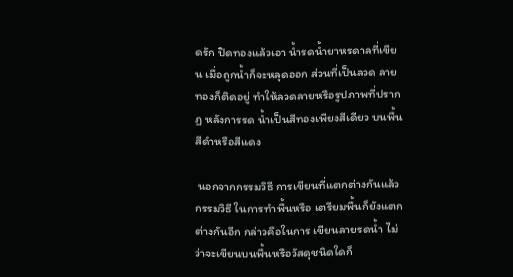ดรัก ปิดทองแล้วเอา น้ำรดน้ำยาหรดาลที่เขียน เมื่อถูกน้ำก็จะหลุดออก ส่วนที่เป็นลวด ลายทองก็ติดอยู่ ทำให้ลวดลายหรือรูปภาพที่ปรากฏ หลังการรด น้ำเป็นสีทองเพียงสีเดียว บนพื้นสีดำหรือสีแดง

 นอกจากกรรมวิธี การเขียนที่แตกต่างกันแล้ว กรรมวิธี ในการทำพื้นหรือ เตรียมพื้นก็ยังแตกต่างกันอีก กล่าวคือในการ เขียนลายรดน้ำ ไม่ว่าจะเขียนบนพื้นหรือวัสดุชนิดใดก็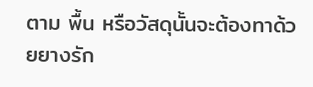ตาม พื้น หรือวัสดุนั้นจะต้องทาด้วยยางรัก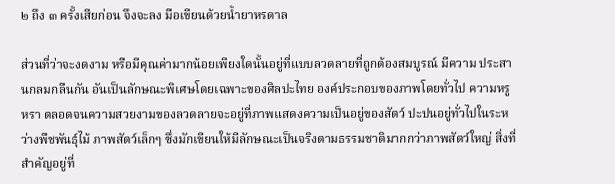๒ ถึง ๓ ครั้งเสียก่อน จึงจะลง มือเขียนด้วยน้ำยาหรดาล

ส่วนที่ว่าจะงดงาม หรือมีคุณค่ามากน้อยเพียงใดนั้นอยู่ที่แบบลวดลายที่ถูกต้องสมบูรณ์ มีความ ประสานกลมกลืนกัน อันเป็นลักษณะพิเศษโดยเฉพาะของศิลปะไทย องค์ประกอบของภาพโดยทั่วไป ความหรูหรา ตลอดจนความสวยงามของลวดลายจะอยู่ที่ภาพแสดงความเป็นอยู่ของสัตว์ ปะปนอยู่ทั่วไปในระหว่างพืชพันธุ์ไม้ ภาพสัตว์เล็กๆ ซึ่งมักเขียนให้มีลักษณะเป็นจริงตามธรรมชาติมากกว่าภาพสัตว์ใหญ่ สิ่งที่สำคัญอยู่ที่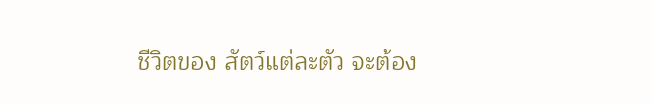ชีวิตของ สัตว์แต่ละตัว จะต้อง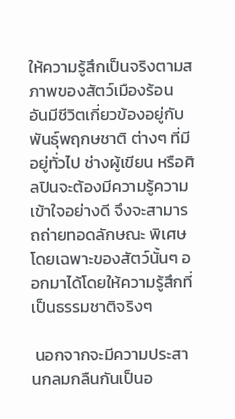ให้ความรู้สึกเป็นจริงตามสภาพของสัตว์เมืองร้อน อันมีชีวิตเกี่ยวข้องอยู่กับพันธุ์พฤกษชาติ ต่างๆ ที่มีอยู่ทั่วไป ช่างผู้เขียน หรือศิลปินจะต้องมีความรู้ความเข้าใจอย่างดี จึงจะสามารถถ่ายทอดลักษณะ พิเศษโดยเฉพาะของสัตว์นั้นๆ ออกมาได้โดยให้ความรู้สึกที่เป็นธรรมชาติจริงๆ

 นอกจากจะมีความประสานกลมกลืนกันเป็นอ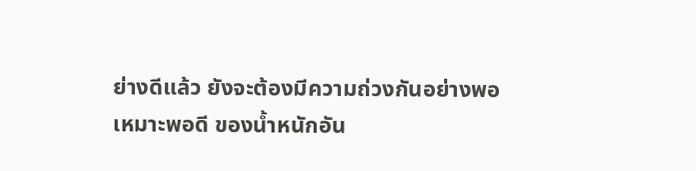ย่างดีแล้ว ยังจะต้องมีความถ่วงกันอย่างพอเหมาะพอดี ของน้ำหนักอัน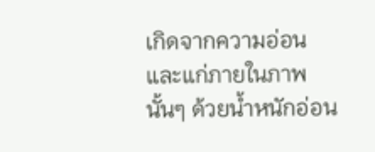เกิดจากความอ่อน และแก่ภายในภาพนั้นๆ ด้วยน้ำหนักอ่อน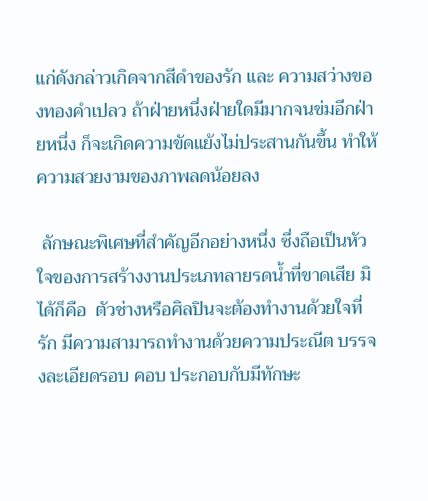แก่ดังกล่าวเกิดจากสีดำของรัก และ ความสว่างของทองคำเปลว ถ้าฝ่ายหนึ่งฝ่ายใดมีมากจนข่มอีกฝ่ายหนึ่ง ก็จะเกิดความขัดแย้งไม่ประสานกันขึ้น ทำให้ความสวยงามของภาพลดน้อยลง

 ลักษณะพิเศษที่สำคัญอีกอย่างหนึ่ง ซึ่งถือเป็นหัวใจของการสร้างงานประเภทลายรดน้ำที่ขาดเสีย มิได้ก็คือ  ตัวช่างหรือศิลปินจะต้องทำงานด้วยใจที่รัก มีความสามารถทำงานด้วยความประณีต บรรจงละเอียดรอบ คอบ ประกอบกับมีทักษะ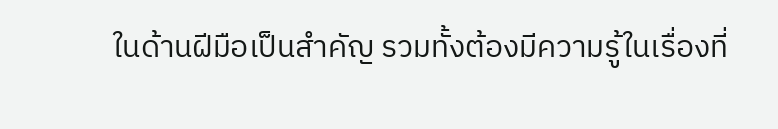ในด้านฝีมือเป็นสำคัญ รวมทั้งต้องมีความรู้ในเรื่องที่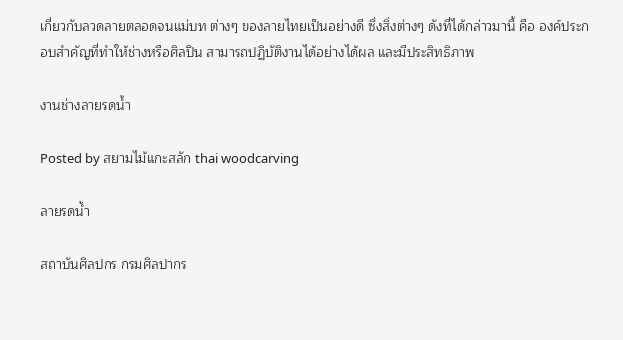เกี่ยวกับลวดลายตลอดจนแม่บท ต่างๆ ของลายไทยเป็นอย่างดี ซึ่งสิ่งต่างๆ ดังที่ได้กล่าวมานี้ คือ องค์ประกอบสำคัญที่ทำให้ช่างหรือศิลปิน สามารถปฏิบัติงานได้อย่างได้ผล และมีประสิทธิภาพ

งานช่างลายรดน้ำ

Posted by สยามไม้แกะสลัก thai woodcarving

ลายรดน้ำ

สถาบันศิลปกร กรมศิลปากร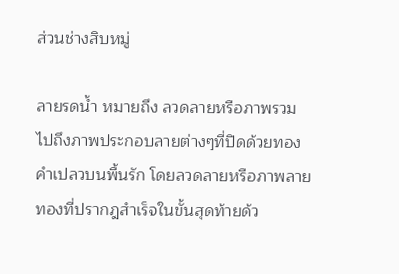ส่วนช่างสิบหมู่

ลายรดน้ำ หมายถึง ลวดลายหรือภาพรวมไปถึงภาพประกอบลายต่างๆที่ปิดด้วยทองคำเปลวบนพื้นรัก โดยลวดลายหรือภาพลายทองที่ปรากฎสำเร็จในขั้นสุดท้ายด้ว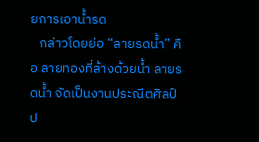ยการเอาน้ำรด
   กล่าวโดยย่อ “ลายรดน้ำ” คือ ลายทองที่ล้างด้วยน้ำ ลายรดน้ำ จัดเป็นงานประณีตศิลป์ ป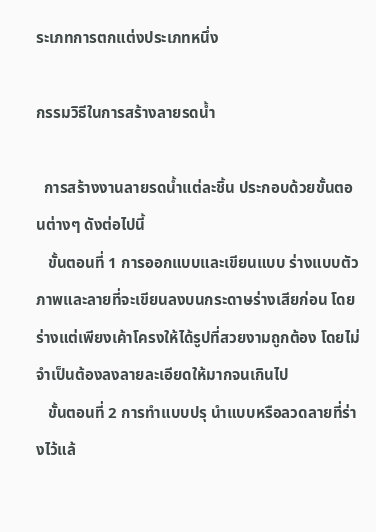ระเภทการตกแต่งประเภทหนึ่ง

กรรมวิธีในการสร้างลายรดน้ำ

  การสร้างงานลายรดน้ำแต่ละชิ้น ประกอบด้วยขั้นตอนต่างๆ ดังต่อไปนี้
   ขั้นตอนที่ 1 การออกแบบและเขียนแบบ ร่างแบบตัวภาพและลายที่จะเขียนลงบนกระดาษร่างเสียก่อน โดยร่างแต่เพียงเค้าโครงให้ได้รูปที่สวยงามถูกต้อง โดยไม่จำเป็นต้องลงลายละเอียดให้มากจนเกินไป
   ขั้นตอนที่ 2 การทำแบบปรุ นำแบบหรือลวดลายที่ร่างไว้แล้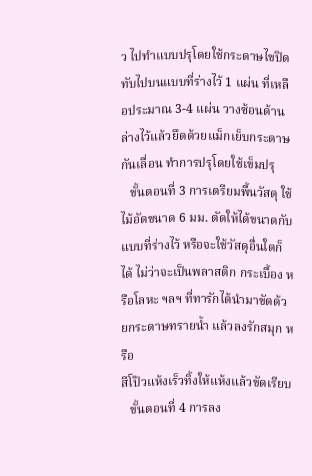ว ไปทำแบบปรุโดยใช้กระดาษไขปิดทับไปบนแบบที่ร่างไว้ 1 แผ่น ที่เหลือประมาณ 3-4 แผ่น วางซ้อนด้านล่างไว้แล้วยึดด้วยแม็กเย็บกระดาษกันเลื่อน ทำการปรุโดยใช้เข็มปรุ
   ขั้นตอนที่ 3 การเตรียมพื้นวัสดุ ใช้ไม้อัดขนาด 6 มม. ตัดให้ได้ขนาดกับแบบที่ร่างไว้ หรือจะใช้วัสดุอื่นใดก็ได้ ไม่ว่าจะเป็นพลาสติก กระเบื้อง หรือโลหะ ฯลฯ ที่ทารักได้นำมาขัดด้วยกระดาษทรายน้ำ แล้วลงรักสมุก หรือ
สีโป๊วแห้งเร็วทิ้งให้แห้งแล้วขัดเรียบ
   ขั้นตอนที่ 4 การลง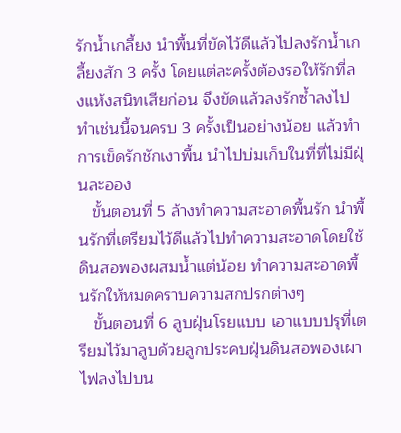รักน้ำเกลี้ยง นำพื้นที่ขัดไว้ดีแล้วไปลงรักน้ำเกลี้ยงสัก 3 ครั้ง โดยแต่ละครั้งต้องรอให้รักที่ลงแห้งสนิทเสียก่อน จึงขัดแล้วลงรักซ้ำลงไป ทำเช่นนี้จนครบ 3 ครั้งเป็นอย่างน้อย แล้วทำการเข็ดรักชักเงาพื้น นำไปบ่มเก็บในที่ที่ไม่มีฝุ่นละออง
   ขั้นตอนที่ 5 ล้างทำความสะอาดพื้นรัก นำพื้นรักที่เตรียมไว้ดีแล้วไปทำความสะอาดโดยใช้ดินสอพองผสมน้ำแต่น้อย ทำความสะอาดพื้นรักให้หมดคราบความสกปรกต่างๆ
   ขั้นตอนที่ 6 ลูบฝุ่นโรยแบบ เอาแบบปรุที่เตรียมไว้มาลูบด้วยลูกประคบฝุ่นดินสอพองเผาไฟลงไปบน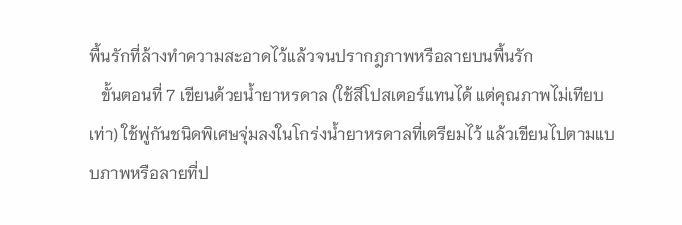พื้นรักที่ล้างทำความสะอาดไว้แล้วจนปรากฎภาพหรือลายบนพื้นรัก
   ขั้นตอนที่ 7 เขียนด้วยน้ำยาหรดาล (ใช้สีโปสเตอร์แทนได้ แต่คุณภาพไม่เทียบเท่า) ใช้พู่กันชนิดพิเศษจุ่มลงในโกร่งน้ำยาหรดาลที่เตรียมไว้ แล้วเขียนไปตามแบบภาพหรือลายที่ป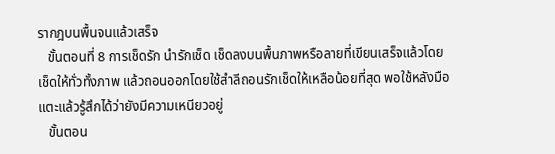รากฎบนพื้นจนแล้วเสร็จ
   ขั้นตอนที่ 8 การเช็ดรัก นำรักเช็ด เช็ดลงบนพื้นภาพหรือลายที่เขียนเสร็จแล้วโดยเช็ดให้ทั่วทั้งภาพ แล้วถอนออกโดยใช้สำลีถอนรักเช็ดให้เหลือน้อยที่สุด พอใช้หลังมือแตะแล้วรู้สึกได้ว่ายังมีความเหนียวอยู่
   ขั้นตอน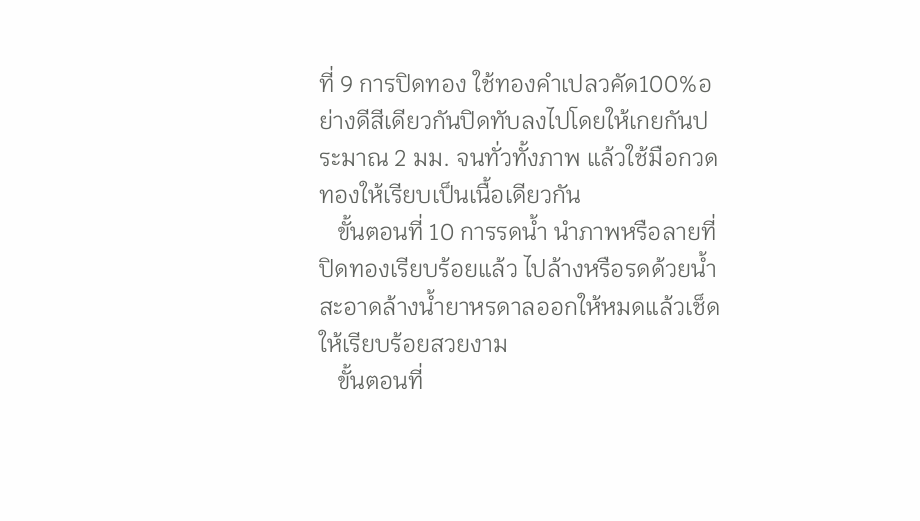ที่ 9 การปิดทอง ใช้ทองคำเปลวคัด100%อย่างดีสีเดียวกันปิดทับลงไปโดยให้เกยกันประมาณ 2 มม. จนทั่วทั้งภาพ แล้วใช้มือกวดทองให้เรียบเป็นเนื้อเดียวกัน
   ขั้นตอนที่ 10 การรดน้ำ นำภาพหรือลายที่ปิดทองเรียบร้อยแล้ว ไปล้างหรือรดด้วยน้ำสะอาดล้างน้ำยาหรดาลออกให้หมดแล้วเช็ดให้เรียบร้อยสวยงาม
   ขั้นตอนที่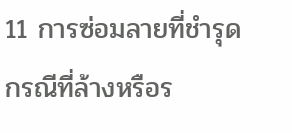11 การซ่อมลายที่ชำรุด กรณีที่ล้างหรือร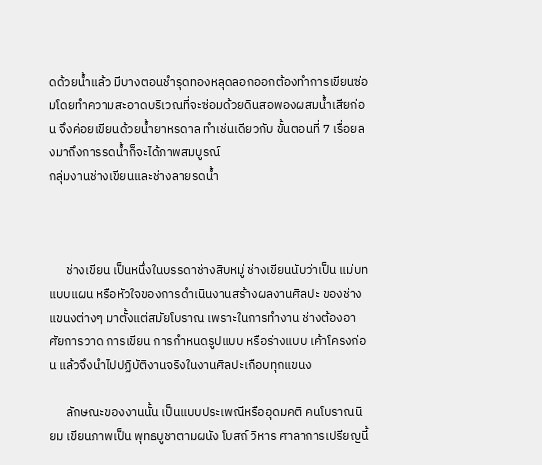ดด้วยน้ำแล้ว มีบางตอนชำรุดทองหลุดลอกออกต้องทำการเขียนซ่อมโดยทำความสะอาดบริเวณที่จะซ่อมด้วยดินสอพองผสมน้ำเสียก่อน จึงค่อยเขียนด้วยน้ำยาหรดาล ทำเช่นเดียวกับ ขั้นตอนที่ 7 เรื่อยลงมาถึงการรดน้ำก็จะได้ภาพสมบูรณ์
กลุ่มงานช่างเขียนและช่างลายรดน้ำ



      ช่างเขียน เป็นหนึ่งในบรรดาช่างสิบหมู่ ช่างเขียนนับว่าเป็น แม่บทแบบแผน หรือหัวใจของการดำเนินงานสร้างผลงานศิลปะ ของช่างแขนงต่างๆ มาตั้งแต่สมัยโบราณ เพราะในการทำงาน ช่างต้องอาศัยการวาด การเขียน การกำหนดรูปแบบ หรือร่างแบบ เค้าโครงก่อน แล้วจึงนำไปปฏิบัติงานจริงในงานศิลปะเกือบทุกแขนง

      ลักษณะของงานนั้น เป็นแบบประเพณีหรืออุดมคติ คนโบราณนิยม เขียนภาพเป็น พุทธบูชาตามผนัง โบสถ์ วิหาร ศาลาการเปรียญนี้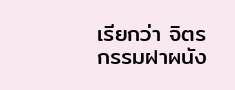เรียกว่า จิตรกรรมฝาผนัง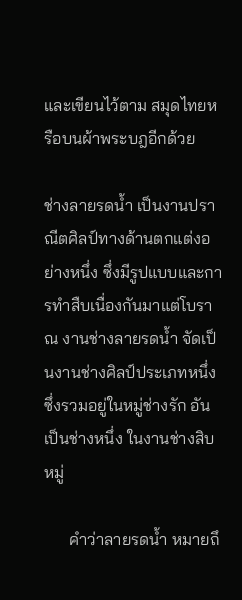และเขียนไว้ตาม สมุดไทยหรือบนผ้าพระบฎอีกด้วย

ช่างลายรดน้ำ เป็นงานปราณีตศิลป์ทางด้านตกแต่งอย่างหนึ่ง ซึ่งมีรูปแบบและการทำสืบเนื่องกันมาแต่โบราณ งานช่างลายรดน้ำ จัดเป็นงานช่างศิลป์ประเภทหนึ่งซึ่งรวมอยู่ในหมู่ช่างรัก อันเป็นช่างหนึ่ง ในงานช่างสิบหมู่

      คำว่าลายรดน้ำ หมายถึ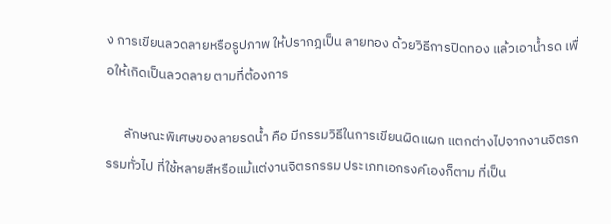ง การเขียนลวดลายหรือรูปภาพ ให้ปรากฎเป็น ลายทอง ด้วยวิธีการปิดทอง แล้วเอาน้ำรด เพื่อให้เกิดเป็นลวดลาย ตามที่ต้องการ

      ลักษณะพิเศษของลายรดน้ำ คือ มีกรรมวิธีในการเขียนผิดแผก แตกต่างไปจากงานจิตรกรรมทั่วไป ที่ใช้หลายสีหรือแม้แต่งานจิตรกรรม ประเภทเอกรงค์เองก็ตาม ที่เป็น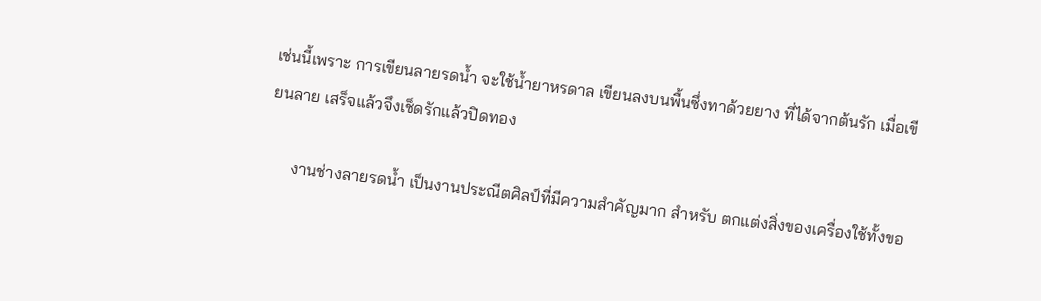เช่นนี้เพราะ การเขียนลายรดน้ำ จะใช้น้ำยาหรดาล เขียนลงบนพื้นซึ่งทาด้วยยาง ที่ได้จากต้นรัก เมื่อเขียนลาย เสร็จแล้วจึงเช็ดรักแล้วปิดทอง

      งานช่างลายรดน้ำ เป็นงานประณีตศิลป์ที่มีความสำคัญมาก สำหรับ ตกแต่งสิ่งของเครื่องใช้ทั้งขอ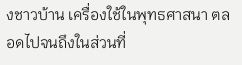งชาวบ้าน เครื่องใช้ในพุทธศาสนา ตลอดไปจนถึงในส่วนที่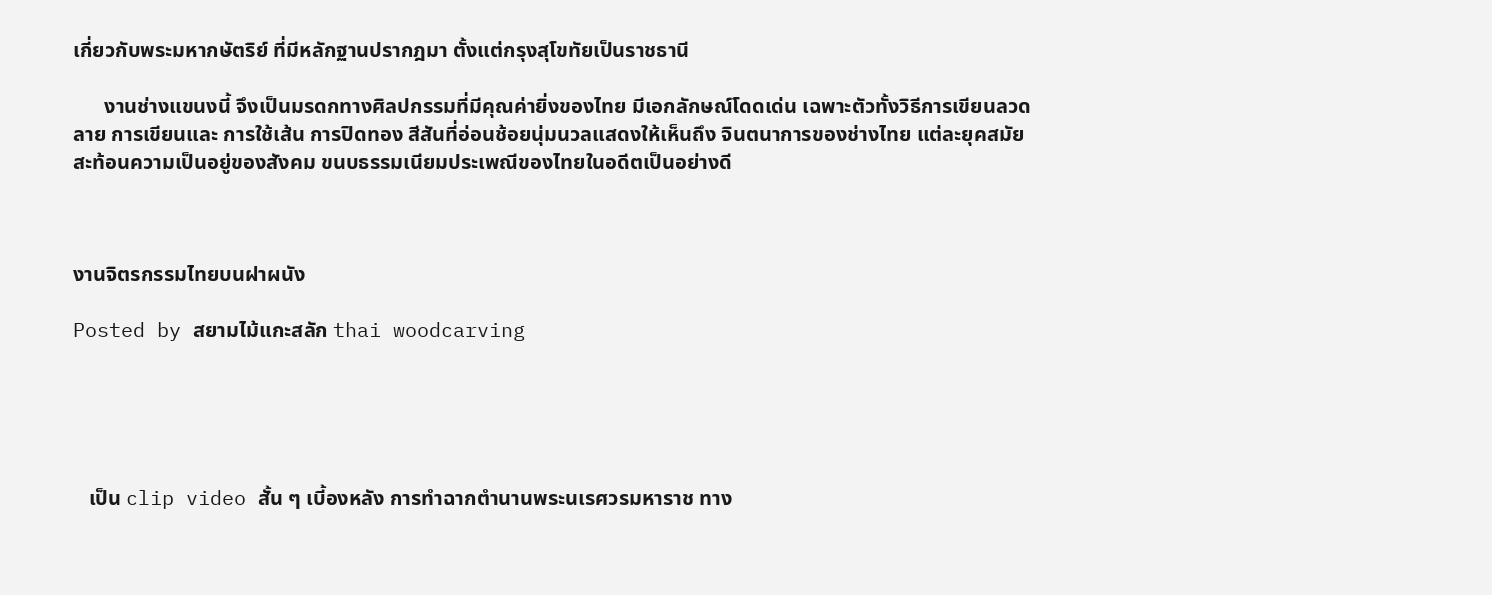เกี่ยวกับพระมหากษัตริย์ ที่มีหลักฐานปรากฎมา ตั้งแต่กรุงสุโขทัยเป็นราชธานี

      งานช่างแขนงนี้ จึงเป็นมรดกทางศิลปกรรมที่มีคุณค่ายิ่งของไทย มีเอกลักษณ์โดดเด่น เฉพาะตัวทั้งวิธีการเขียนลวดลาย การเขียนและ การใช้เส้น การปิดทอง สีสันที่อ่อนช้อยนุ่มนวลแสดงให้เห็นถึง จินตนาการของช่างไทย แต่ละยุคสมัยสะท้อนความเป็นอยู่ของสังคม ขนบธรรมเนียมประเพณีของไทยในอดีตเป็นอย่างดี



งานจิตรกรรมไทยบนฝาผนัง

Posted by สยามไม้แกะสลัก thai woodcarving





   เป็น clip video สั้น ๆ เบี้องหลัง การทำฉากตำนานพระนเรศวรมหาราช ทาง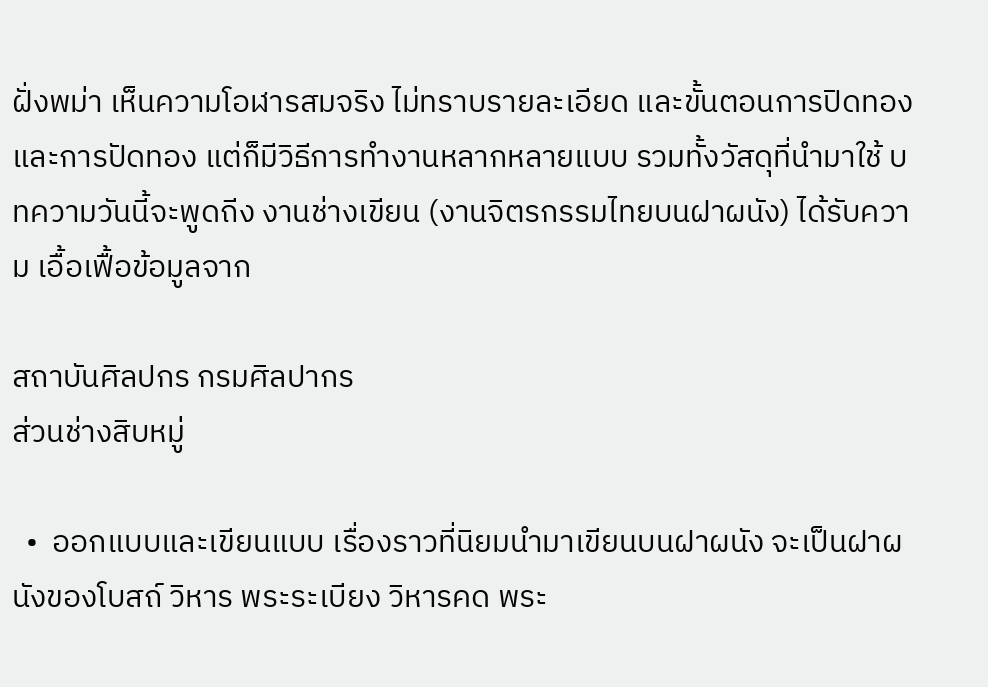ฝั่งพม่า เห็นความโอฬารสมจริง ไม่ทราบรายละเอียด และขั้นตอนการปิดทอง และการปัดทอง แต่ก็มีวิธีการทำงานหลากหลายแบบ รวมทั้งวัสดุที่นำมาใช้ บทความวันนี้จะพูดถีง งานช่างเขียน (งานจิตรกรรมไทยบนฝาผนัง) ได้รับความ เอื้อเฟื้อข้อมูลจาก

สถาบันศิลปกร กรมศิลปากร
ส่วนช่างสิบหมู่

  •  ออกแบบและเขียนแบบ เรื่องราวที่นิยมนำมาเขียนบนฝาผนัง จะเป็นฝาผนังของโบสถ์ วิหาร พระระเบียง วิหารคด พระ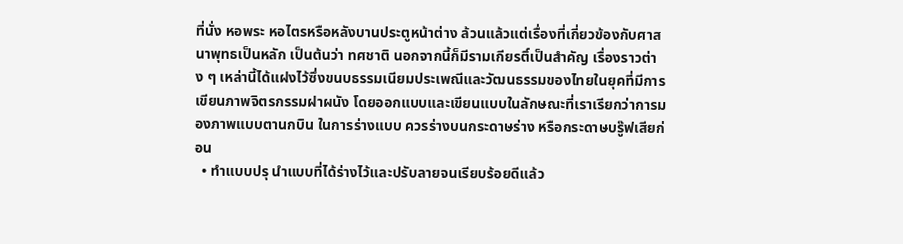ที่นั่ง หอพระ หอไตรหรือหลังบานประตูหน้าต่าง ล้วนแล้วแต่เรื่องที่เกี่ยวข้องกับศาสนาพุทธเป็นหลัก เป็นต้นว่า ทศชาติ นอกจากนี้ก็มีรามเกียรติ์เป็นสำคัญ เรื่องราวต่าง ๆ เหล่านี้ได้แฝงไว้ซึ่งขนบธรรมเนียมประเพณีและวัฒนธรรมของไทยในยุคที่มีการเขียนภาพจิตรกรรมฝาผนัง โดยออกแบบและเขียนแบบในลักษณะที่เราเรียกว่าการมองภาพแบบตานกบิน ในการร่างแบบ ควรร่างบนกระดาษร่าง หรือกระดาษบรู๊ฟเสียก่อน
  • ทำแบบปรุ นำแบบที่ได้ร่างไว้และปรับลายจนเรียบร้อยดีแล้ว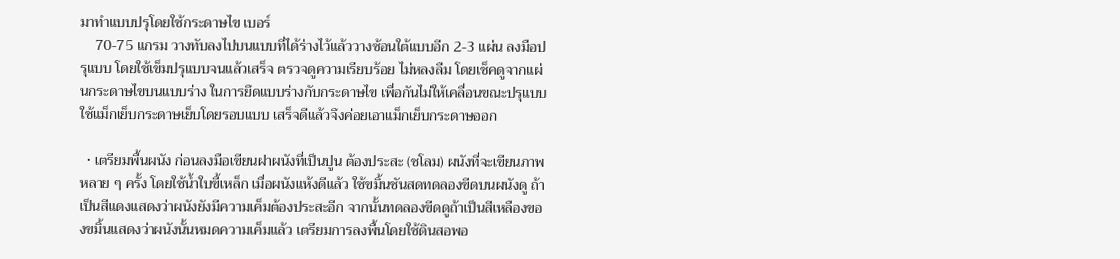มาทำแบบปรุโดยใช้กระดาษไข เบอร์
    70-75 แกรม วางทับลงไปบนแบบที่ได้ร่างไว้แล้ววางซ้อนใต้แบบอีก 2-3 แผ่น ลงมือปรุแบบ โดยใช้เข็มปรุแบบจนแล้วเสร็จ ตรวจดูความเรียบร้อย ไม่หลงลืม โดยเช็คดูจากแผ่นกระดาษไขบนแบบร่าง ในการยึดแบบร่างกับกระดาษไข เพื่อกันไม่ให้เคลื่อนขณะปรุแบบใช้แม็กเย็บกระดาษเย็บโดยรอบแบบ เสร็จดีแล้วจึงค่อยเอาแม็กเย็บกระดาษออก

  • เตรียมพื้นผนัง ก่อนลงมือเขียนฝาผนังที่เป็นปูน ต้องประสะ (ชโลม) ผนังที่จะเขียนภาพหลาย ๆ ครั้ง โดยใช้น้ำใบขี้เหล็ก เมื่อผนังแห้งดีแล้ว ใช้ขมิ้นชันสดทดลองขีดบนผนังดู ถ้าเป็นสีแดงแสดงว่าผนังยังมีความเค็มต้องประสะอีก จากนั้นทดลองขีดดูถ้าเป็นสีเหลืองของขมิ้นแสดงว่าผนังนั้นหมดความเค็มแล้ว เตรียมการลงพื้นโดยใช้ดินสอพอ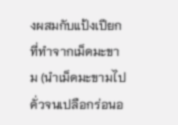งผสมกับแป้งเปียกที่ทำจากเม็ดมะขาม (นำเม็ดมะขามไปคั่วจนเปลือกร่อนอ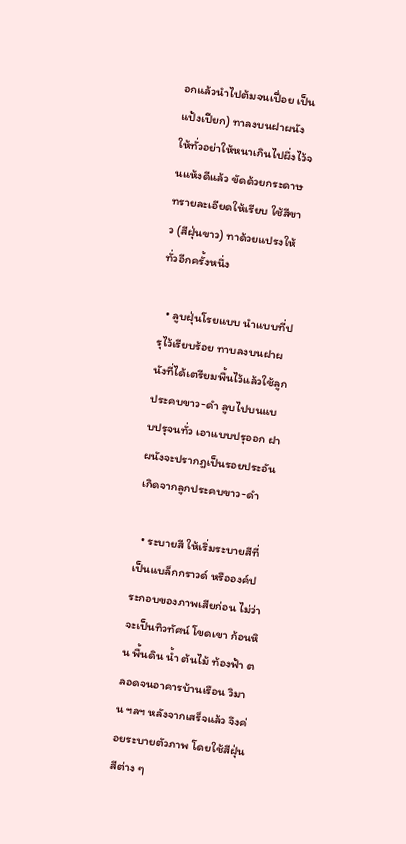อกแล้วนำไปต้มจนเปื่อย เป็นแป้งเปียก) ทาลงบนฝาผนังให้ทั่วอย่าให้หนาเกินไปผึ่งไว้จนแห้งดีแล้ว ขัดด้วยกระดาษทรายละเอียดให้เรียบ ใช้สีขาว (สีฝุ่นขาว) ทาด้วยแปรงให้ทั่วอีกครั้งหนึ่ง

  • ลูบฝุ่นโรยแบบ นำแบบที่ปรุไว้เรียบร้อย ทาบลงบนฝาผนังที่ได้เตรียมพื้นไว้แล้วใช้ลูกประคบขาว-ดำ ลูบไปบนแบบปรุจนทั่ว เอาแบบปรุออก ฝาผนังจะปรากฎเป็นรอยประอันเกิดจากลูกประคบขาว-ดำ

  • ระบายสี ให้เริ่มระบายสีที่เป็นแบล็กกราวด์ หรือองค์ประกอบของภาพเสียก่อน ไม่ว่าจะเป็นทิวทัศน์ โขดเขา ก้อนหิน พื้นดิน น้ำ ต้นไม้ ท้องฟ้า ตลอดจนอาคารบ้านเรือน วิมาน ฯลฯ หลังจากเสร็จแล้ว จึงค่อยระบายตัวภาพ โดยใช้สีฝุ่นสีต่าง ๆ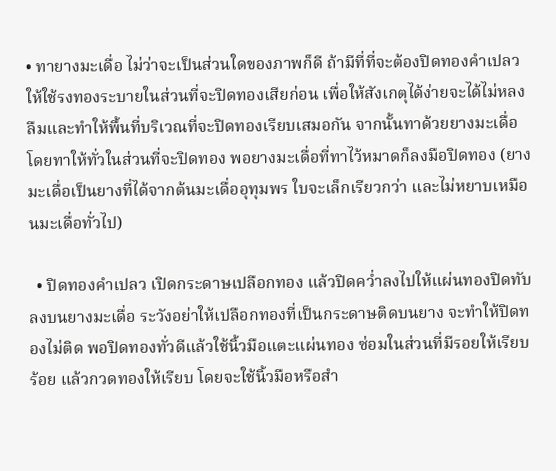• ทายางมะเดื่อ ไม่ว่าจะเป็นส่วนใดของภาพก็ดี ถ้ามีที่ที่จะต้องปิดทองคำเปลวให้ใช้รงทองระบายในส่วนที่จะปิดทองเสียก่อน เพื่อให้สังเกตุได้ง่ายจะได้ไม่หลงลืมและทำให้พื้นที่บริเวณที่จะปิดทองเรียบเสมอกัน จากนั้นทาด้วยยางมะเดื่อโดยทาให้ทั่วในส่วนที่จะปิดทอง พอยางมะเดื่อที่ทาไว้หมาดก็ลงมือปิดทอง (ยางมะเดื่อเป็นยางที่ได้จากต้นมะเดื่ออุทุมพร ใบจะเล็กเรียวกว่า และไม่หยาบเหมือนมะเดื่อทั่วไป)

  • ปิดทองคำเปลว เปิดกระดาษเปลือกทอง แล้วปิดคว่ำลงไปให้แผ่นทองปิดทับลงบนยางมะเดื่อ ระวังอย่าให้เปลือกทองที่เป็นกระดาษติดบนยาง จะทำให้ปิดทองไม่ติด พอปิดทองทั่วดีแล้วใช้นิ้วมือแตะแผ่นทอง ซ่อมในส่วนที่มีรอยให้เรียบร้อย แล้วกวดทองให้เรียบ โดยจะใช้นิ้วมือหรือสำ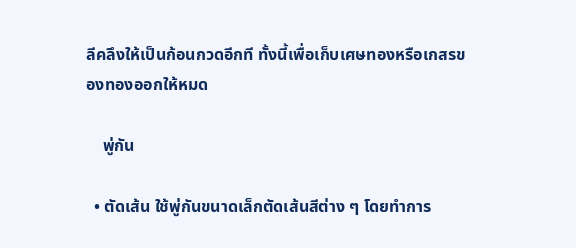ลีคลึงให้เป็นก้อนกวดอีกที ทั้งนี้เพื่อเก็บเศษทองหรือเกสรของทองออกให้หมด

    พู่กัน

  • ตัดเส้น ใช้พู่กันขนาดเล็กตัดเส้นสีต่าง ๆ โดยทำการ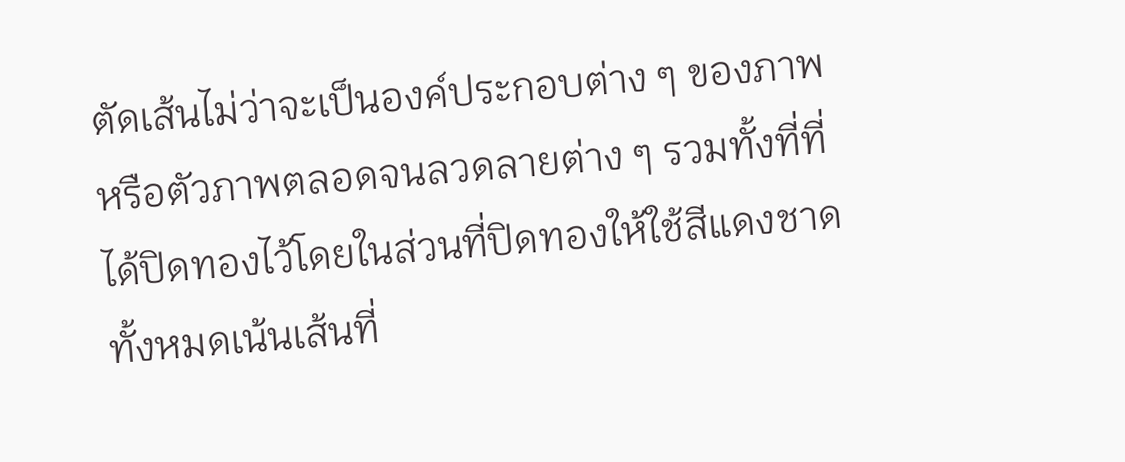ตัดเส้นไม่ว่าจะเป็นองค์ประกอบต่าง ๆ ของภาพหรือตัวภาพตลอดจนลวดลายต่าง ๆ รวมทั้งที่ที่ได้ปิดทองไว้โดยในส่วนที่ปิดทองให้ใช้สีแดงชาดทั้งหมดเน้นเส้นที่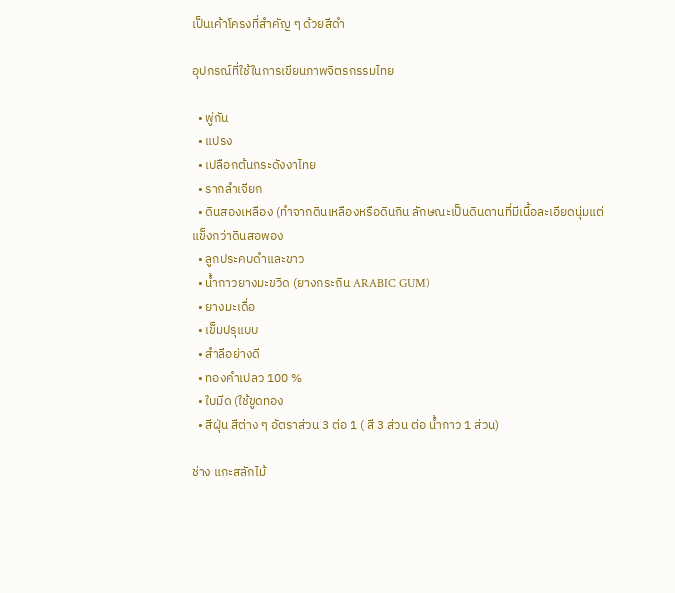เป็นเค้าโครงที่สำคัญ ๆ ด้วยสีดำ

อุปกรณ์ที่ใช้ในการเขียนภาพจิตรกรรมไทย

  • พู่กัน
  • แปรง
  • เปลือกต้นกระดังงาไทย
  • รากลำเจียก
  • ดินสองเหลือง (ทำจากดินเหลืองหรือดินกิน ลักษณะเป็นดินดานที่มีเนื้อละเอียดนุ่มแต่แข็งกว่าดินสอพอง
  • ลูกประคบดำและขาว
  • น้ำกาวยางมะขวิด (ยางกระถิน ARABIC GUM)
  • ยางมะเดื่อ
  • เข็มปรุแบบ
  • สำลีอย่างดี
  • ทองคำเปลว 100 %
  • ใบมีด (ใช้ขูดทอง
  • สีฝุ่น สีต่าง ๆ อัตราส่วน 3 ต่อ 1 ( สี 3 ส่วน ต่อ น้ำกาว 1 ส่วน)

ช่าง แกะสลักไม้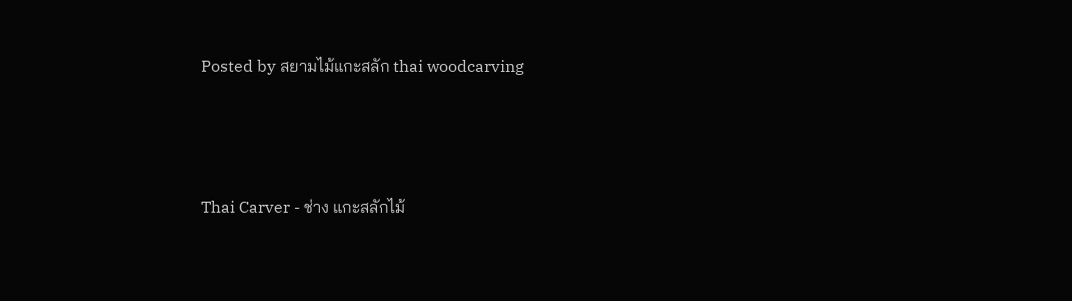Posted by สยามไม้แกะสลัก thai woodcarving



Thai Carver - ช่าง แกะสลักไม้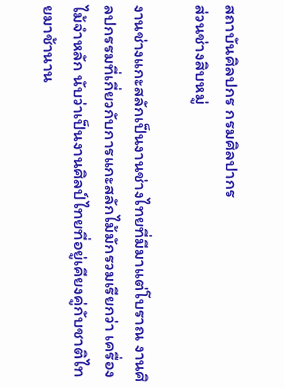สถาบันศิลปกร กรมศิลปากร
ส่วนช่างสิบหมู่

งานช่างแกะสลักเป็นงานช่างไทยที่มีมาแต่โบราณ งานศิลปกรรมที่เกี่ยวกับการแกะสลักไม้มักรวมเรียกว่า เครื่องไม้จำหลัก นับว่าเป็นงานศิลป์ไทยที่อยู่เคียงคู่กับชาติไทยมาช้านาน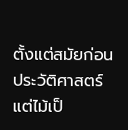ตั้งแต่สมัยก่อนประวัติศาสตร์ แต่ไม้เป็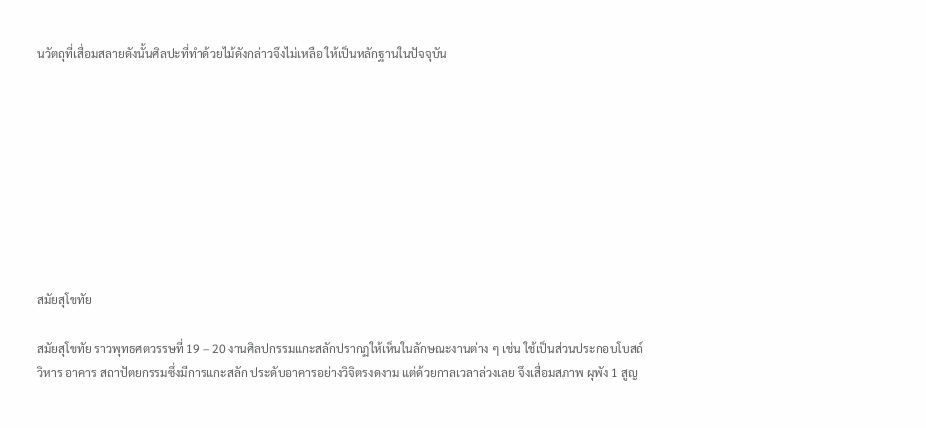นวัตถุที่เสื่อมสลายดังนั้นศิลปะที่ทำด้วยไม้ดังกล่าวจึงไม่เหลือ ให้เป็นหลักฐานในปัจจุบัน









สมัยสุโขทัย

สมัยสุโขทัย ราวพุทธศตวรรษที่ 19 – 20 งานศิลปกรรมแกะสลักปรากฏให้เห็นในลักษณะงานต่าง ๆ เช่น ใช้เป็นส่วนประกอบโบสถ์ วิหาร อาคาร สถาปัตยกรรมซึ่งมีการแกะสลัก ประดับอาคารอย่างวิจิตรงดงาม แต่ด้วยกาลเวลาล่วงเลย จึงเสื่อมสภาพ ผุพัง 1 สูญ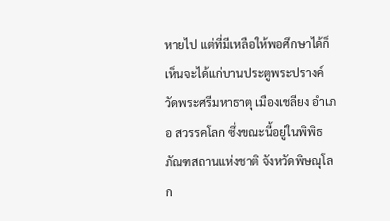หายไป แต่ที่มีเหลือให้พอศึกษาได้ก็เห็นจะได้แก่บานประตูพระปรางค์ วัดพระศรีมหาธาตุ เมืองเชลียง อำเภอ สวรรคโลก ซึ่งขณะนี้อยู่ในพิพิธภัณฑสถานแห่งชาติ จังหวัดพิษณุโลก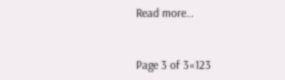Read more…


Page 3 of 3«123